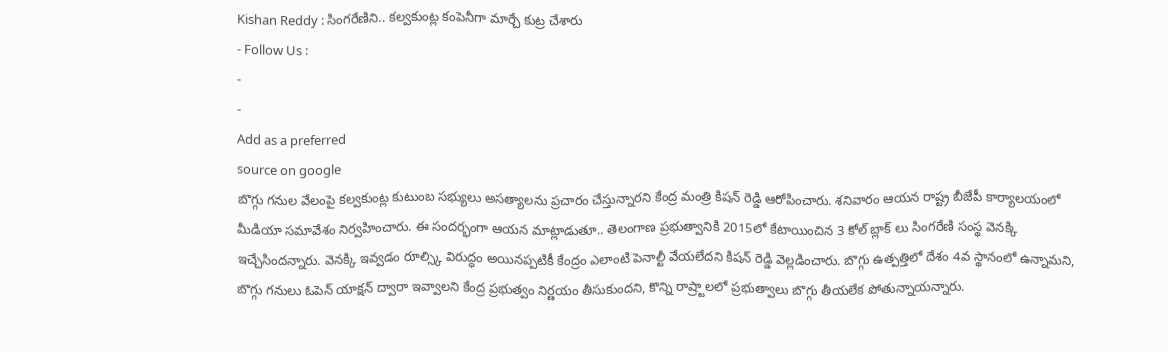Kishan Reddy : సింగరేణిని.. కల్వకుంట్ల కంపెనీగా మార్చే కుట్ర చేశారు
- Follow Us :
-
-
Add as a preferred
source on google
బొగ్గు గనుల వేలంపై కల్వకుంట్ల కుటుంబ సభ్యులు అసత్యాలను ప్రచారం చేస్తున్నారని కేంద్ర మంత్రి కిషన్ రెడ్డి ఆరోపించారు. శనివారం ఆయన రాష్ట్ర బీజేపీ కార్యాలయంలో మీడియా సమావేశం నిర్వహించారు. ఈ సందర్భంగా ఆయన మాట్లాడుతూ.. తెలంగాణ ప్రభుత్వానికి 2015లో కేటాయించిన 3 కోల్ బ్లాక్ లు సింగరేణి సంస్థ వెనక్కి ఇచ్చేసిందన్నారు. వెనక్కి ఇవ్వడం రూల్స్కి విరుద్ధం అయినప్పటికీ కేంద్రం ఎలాంటి పెనాల్టీ వేయలేదని కిషన్ రెడ్డి వెల్లడించారు. బొగ్గు ఉత్పత్తిలో దేశం 4వ స్థానంలో ఉన్నామని, బొగ్గు గనులు ఓపెన్ యాక్షన్ ద్వారా ఇవ్వాలని కేంద్ర ప్రభుత్వం నిర్ణయం తీసుకుందని, కొన్ని రాష్ర్టాలలో ప్రభుత్వాలు బొగ్గు తీయలేక పోతున్నాయన్నారు.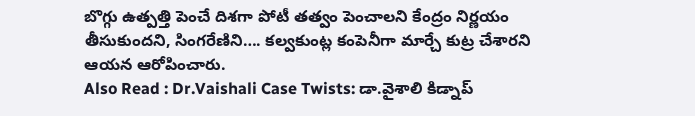బొగ్గు ఉత్పత్తి పెంచే దిశగా పోటీ తత్వం పెంచాలని కేంద్రం నిర్ణయం తీసుకుందని, సింగరేణిని…. కల్వకుంట్ల కంపెనీగా మార్చే కుట్ర చేశారని ఆయన ఆరోపించారు.
Also Read : Dr.Vaishali Case Twists: డా.వైశాలి కిడ్నాప్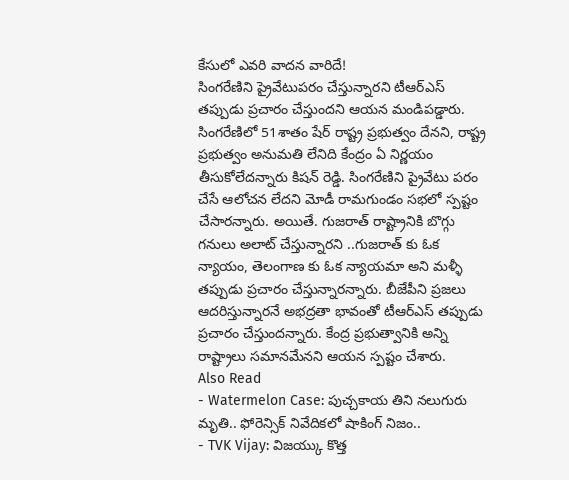కేసులో ఎవరి వాదన వారిదే!
సింగరేణిని ప్రైవేటుపరం చేస్తున్నారని టీఆర్ఎస్ తప్పుడు ప్రచారం చేస్తుందని ఆయన మండిపడ్డారు. సింగరేణిలో 51శాతం షేర్ రాష్ట్ర ప్రభుత్వం దేనని, రాష్ట్ర ప్రభుత్వం అనుమతి లేనిది కేంద్రం ఏ నిర్ణయం తీసుకోలేదన్నారు కిషన్ రెడ్డి. సింగరేణిని ప్రైవేటు పరం చేసే ఆలోచన లేదని మోడీ రామగుండం సభలో స్పష్టం చేసారన్నారు. అయితే. గుజరాత్ రాష్ట్రానికి బొగ్గు గనులు అలాట్ చేస్తున్నారని ..గుజరాత్ కు ఓక న్యాయం, తెలంగాణ కు ఓక న్యాయమా అని మళ్ళీ తప్పుడు ప్రచారం చేస్తున్నారన్నారు. బీజేపీని ప్రజలు ఆదరిస్తున్నారనే అభద్రతా భావంతో టీఆర్ఎస్ తప్పుడు ప్రచారం చేస్తుందన్నారు. కేంద్ర ప్రభుత్వానికి అన్ని రాష్ట్రాలు సమానమేనని ఆయన స్పష్టం చేశారు.
Also Read
- Watermelon Case: పుచ్చకాయ తిని నలుగురు మృతి.. ఫోరెన్సిక్ నివేదికలో షాకింగ్ నిజం..
- TVK Vijay: విజయ్కు కొత్త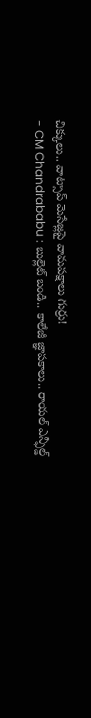చిక్కులు.. వాట్సాప్ మెసేజ్లపై వామపక్షాలు గుర్రు!
- CM Chandrababu : బుల్లెట్ బండి.. కాలేజీ జ్ఞాపకాలు.. రాయల్ ఎన్ఫీల్డ్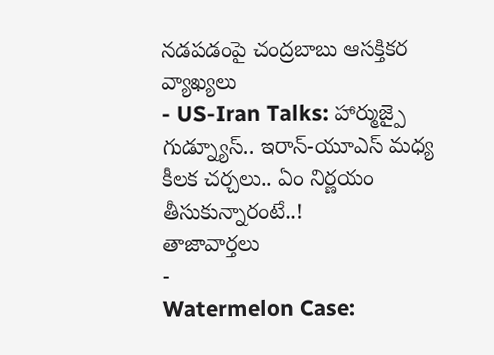నడపడంపై చంద్రబాబు ఆసక్తికర వ్యాఖ్యలు
- US-Iran Talks: హార్ముజ్పై గుడ్న్యూస్.. ఇరాన్-యూఎస్ మధ్య కీలక చర్చలు.. ఏం నిర్ణయం తీసుకున్నారంటే..!
తాజావార్తలు
-
Watermelon Case: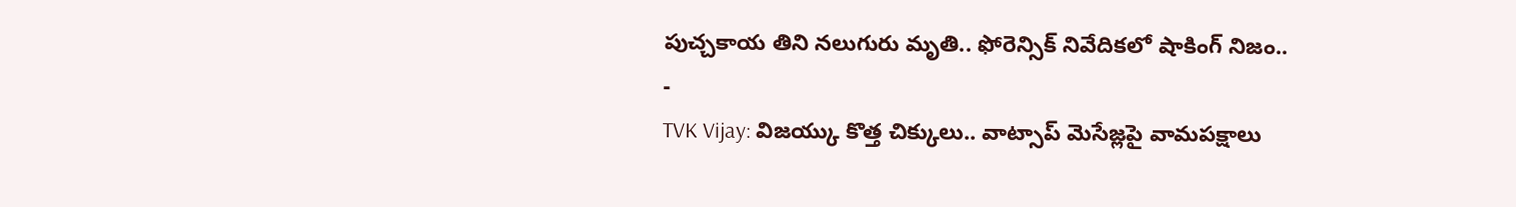పుచ్చకాయ తిని నలుగురు మృతి.. ఫోరెన్సిక్ నివేదికలో షాకింగ్ నిజం..
-
TVK Vijay: విజయ్కు కొత్త చిక్కులు.. వాట్సాప్ మెసేజ్లపై వామపక్షాలు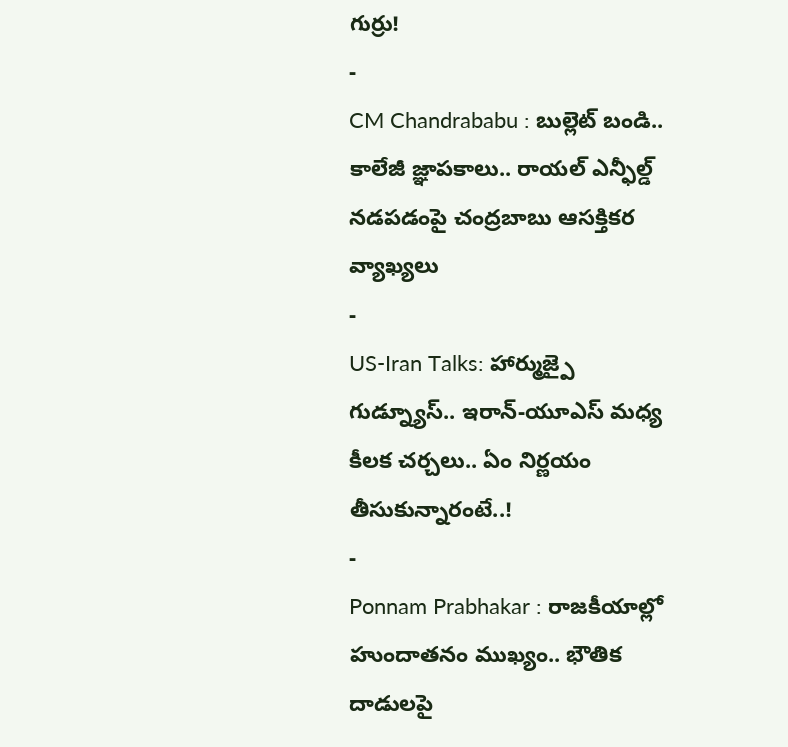గుర్రు!
-
CM Chandrababu : బుల్లెట్ బండి.. కాలేజీ జ్ఞాపకాలు.. రాయల్ ఎన్ఫీల్డ్ నడపడంపై చంద్రబాబు ఆసక్తికర వ్యాఖ్యలు
-
US-Iran Talks: హార్ముజ్పై గుడ్న్యూస్.. ఇరాన్-యూఎస్ మధ్య కీలక చర్చలు.. ఏం నిర్ణయం తీసుకున్నారంటే..!
-
Ponnam Prabhakar : రాజకీయాల్లో హుందాతనం ముఖ్యం.. భౌతిక దాడులపై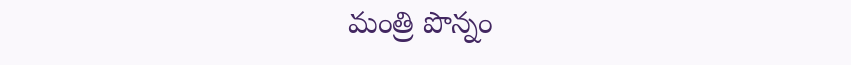మంత్రి పొన్నం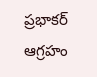ప్రభాకర్ ఆగ్రహం